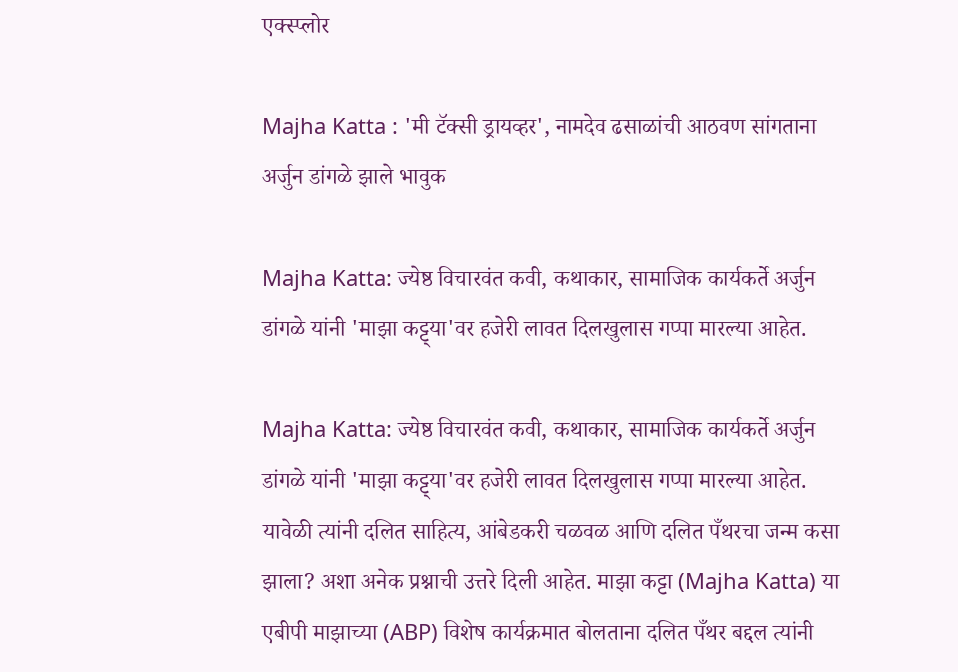एक्स्प्लोर

Majha Katta : 'मी टॅक्सी ड्रायव्हर', नामदेव ढसाळांची आठवण सांगताना अर्जुन डांगळे झाले भावुक

Majha Katta: ज्येष्ठ विचारवंत कवी, कथाकार, सामाजिक कार्यकर्ते अर्जुन डांगळे यांनी 'माझा कट्ट्या'वर हजेरी लावत दिलखुलास गप्पा मारल्या आहेत.

Majha Katta: ज्येष्ठ विचारवंत कवी, कथाकार, सामाजिक कार्यकर्ते अर्जुन डांगळे यांनी 'माझा कट्ट्या'वर हजेरी लावत दिलखुलास गप्पा मारल्या आहेत. यावेळी त्यांनी दलित साहित्य, आंबेडकरी चळवळ आणि दलित पँथरचा जन्म कसा झाला? अशा अनेक प्रश्नाची उत्तरे दिली आहेत. माझा कट्टा (Majha Katta) या एबीपी माझाच्या (ABP) विशेष कार्यक्रमात बोलताना दलित पँथर बद्दल त्यांनी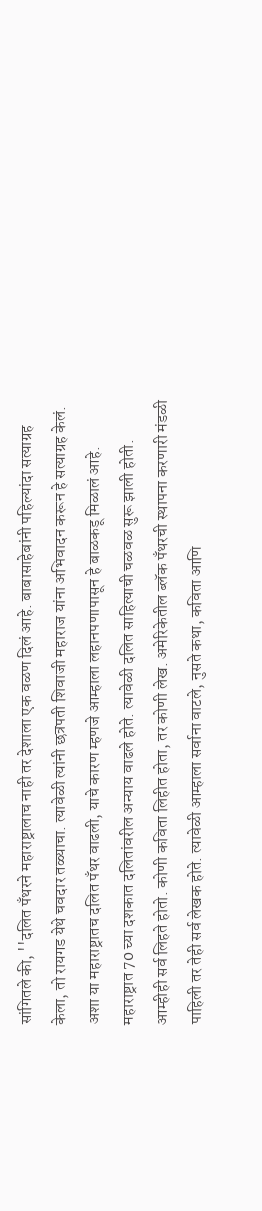सांगितले की, ''दलित पँथरने महाराष्ट्रालाच नाही तर देशाला एक वळण दिलं आहे. बाबासाहेबांनी पहिल्यांदा सत्याग्रह केला, तो रायगड येथे चवदार तळ्याचा. त्यावेळी त्यांनी छत्रपती शिवाजी महाराज यांना अभिवादन करून हे सत्याग्रह केलं. अशा या महाराष्ट्रातच दलित पँथर वाढली, याचे कारण म्हणजे आम्हाला लहानपणापासून हे बाळकडू मिळालं आहे. महाराष्ट्रात 70 च्या दशकात दलितांवरील अन्याय वाढले होते. त्यावेळी दलित साहित्याची चळवळ सुरू झाली होती. आम्हीही सर्व लिहते होतो. कोणी कविता लिहीत होता, तर कोणी लेख. अमेरिकेतील ब्लॅक पँथरची स्थापना करणारी मंडळी पाहिली तर तेही सर्व लेखक होते. त्यावेळी आम्हाला सर्वाना वाटले, नुसते कथा, कविता आणि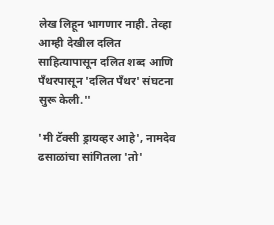लेख लिहून भागणार नाही. तेव्हा आम्ही देखील दलित साहित्यापासून दलित शब्द आणि पँथरपासून 'दलित पँथर' संघटना सुरू केली.''

'मी टॅक्सी ड्रायव्हर आहे', नामदेव ढसाळांचा सांगितला 'तो'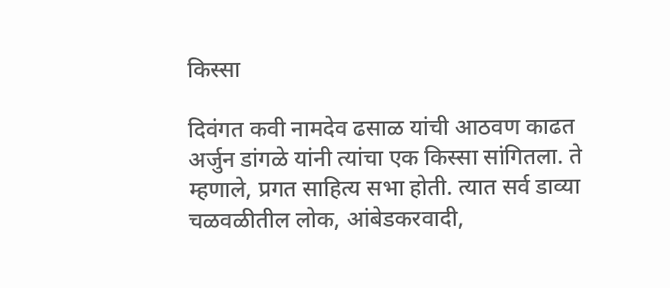किस्सा

दिवंगत कवी नामदेव ढसाळ यांची आठवण काढत अर्जुन डांगळे यांनी त्यांचा एक किस्सा सांगितला. ते म्हणाले, प्रगत साहित्य सभा होती. त्यात सर्व डाव्या चळवळीतील लोक, आंबेडकरवादी,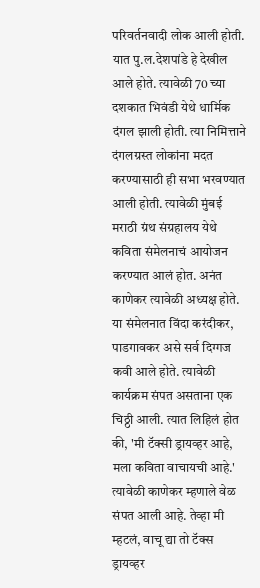परिवर्तनवादी लोक आली होती. यात पु.ल.देशपांडे हे देखील आले होते. त्यावेळी 70 च्या दशकात भिवंडी येथे धार्मिक दंगल झाली होती. त्या निमित्ताने दंगलग्रस्त लोकांना मदत करण्यासाठी ही सभा भरवण्यात आली होती. त्यावेळी मुंबई मराठी ग्रंथ संग्रहालय येथे कविता संमेलनाचं आयोजन करण्यात आलं होत. अनंत काणेकर त्यावेळी अध्यक्ष होते. या संमेलनात विंदा करंदीकर, पाडगावकर असे सर्व दिग्गज कवी आले होते. त्यावेळी कार्यक्रम संपत असताना एक चिठ्ठी आली. त्यात लिहिलं होत की, 'मी टॅक्सी ड्रायव्हर आहे, मला कविता वाचायची आहे.' त्यावेळी काणेकर म्हणाले वेळ संपत आली आहे. तेव्हा मी म्हटलं, वाचू द्या तो टॅक्स ड्रायव्हर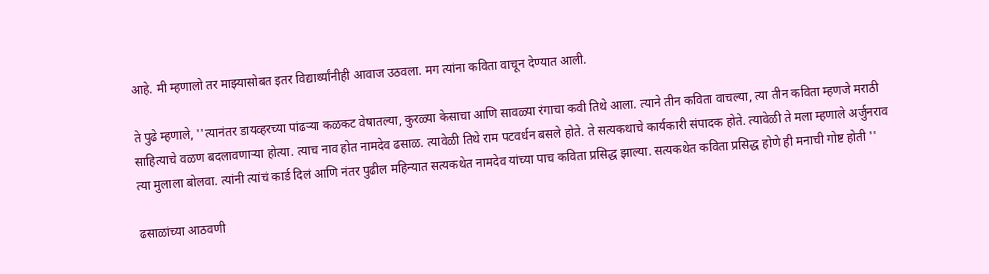आहे. मी म्हणालो तर माझ्यासोबत इतर विद्यार्थ्यांनीही आवाज उठवला. मग त्यांना कविता वाचून देण्यात आली.

ते पुढे म्हणाले, ''त्यानंतर डायव्हरच्या पांढऱ्या कळकट वेषातल्या, कुरळ्या केसाचा आणि सावळ्या रंगाचा कवी तिथे आला. त्याने तीन कविता वाचल्या, त्या तीन कविता म्हणजे मराठी साहित्याचे वळण बदलावणाऱ्या होत्या. त्याच नाव होत नामदेव ढसाळ. त्यावेळी तिथे राम पटवर्धन बसले होते. ते सत्यकथाचे कार्यकारी संपादक होते. त्यावेळी ते मला म्हणाले अर्जुनराव त्या मुलाला बोलवा. त्यांनी त्यांचं कार्ड दिलं आणि नंतर पुढील महिन्यात सत्यकथेत नामदेव यांच्या पाच कविता प्रसिद्ध झाल्या. सत्यकथेत कविता प्रसिद्ध होणे ही मनाची गोष्ट होती ''

ढसाळांच्या आठवणी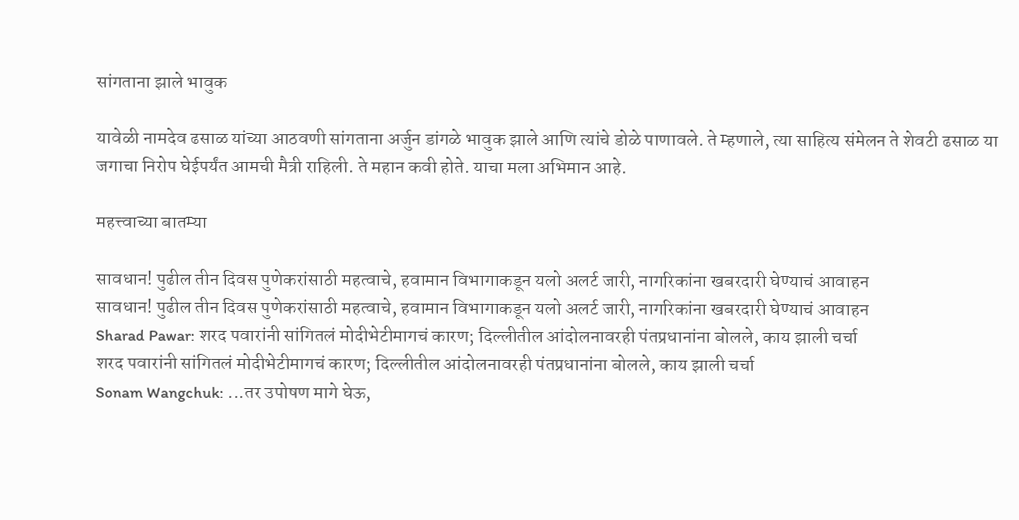सांगताना झाले भावुक

यावेळी नामदेव ढसाळ यांच्या आठवणी सांगताना अर्जुन डांगळे भावुक झाले आणि त्यांचे डोळे पाणावले. ते म्हणाले, त्या साहित्य संमेलन ते शेवटी ढसाळ या जगाचा निरोप घेईपर्यंत आमची मैत्री राहिली. ते महान कवी होते. याचा मला अभिमान आहे.

महत्त्वाच्या बातम्या

सावधान! पुढील तीन दिवस पुणेकरांसाठी महत्वाचे, हवामान विभागाकडून यलो अलर्ट जारी, नागरिकांना खबरदारी घेण्याचं आवाहन
सावधान! पुढील तीन दिवस पुणेकरांसाठी महत्वाचे, हवामान विभागाकडून यलो अलर्ट जारी, नागरिकांना खबरदारी घेण्याचं आवाहन
Sharad Pawar: शरद पवारांनी सांगितलं मोदीभेटीमागचं कारण; दिल्लीतील आंदोलनावरही पंतप्रधानांना बोलले, काय झाली चर्चा
शरद पवारांनी सांगितलं मोदीभेटीमागचं कारण; दिल्लीतील आंदोलनावरही पंतप्रधानांना बोलले, काय झाली चर्चा
Sonam Wangchuk: ...तर उपोषण मागे घेऊ,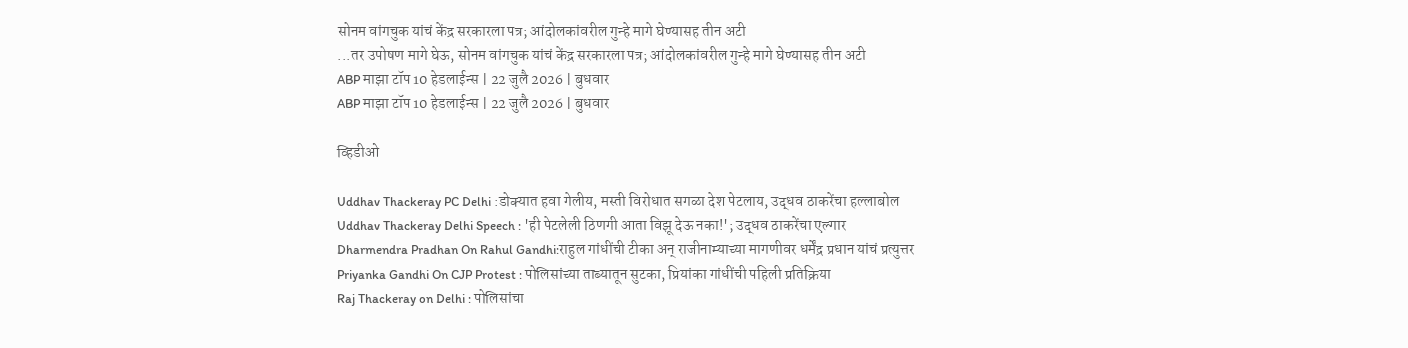सोनम वांगचुक यांचं केंद्र सरकारला पत्र; आंदोलकांवरील गुन्हे मागे घेण्यासह तीन अटी
...तर उपोषण मागे घेऊ, सोनम वांगचुक यांचं केंद्र सरकारला पत्र; आंदोलकांवरील गुन्हे मागे घेण्यासह तीन अटी
ABP माझा टॉप 10 हेडलाईन्स | 22 जुलै 2026 | बुधवार
ABP माझा टॉप 10 हेडलाईन्स | 22 जुलै 2026 | बुधवार

व्हिडीओ

Uddhav Thackeray PC Delhi :डोक्यात हवा गेलीय, मस्ती विरोधात सगळा देश पेटलाय, उद्धव ठाकरेंचा हल्लाबोल
Uddhav Thackeray Delhi Speech : 'ही पेटलेली ठिणगी आता विझू देऊ नका!'; उद्धव ठाकरेंचा एल्गार
Dharmendra Pradhan On Rahul Gandhi:राहुल गांधींची टीका अन् राजीनाम्याच्या मागणीवर धर्मेंद्र प्रधान यांचं प्रत्युत्तर
Priyanka Gandhi On CJP Protest : पोलिसांच्या ताब्यातून सुटका, प्रियांका गांधींची पहिली प्रतिक्रिया
Raj Thackeray on Delhi : पोलिसांचा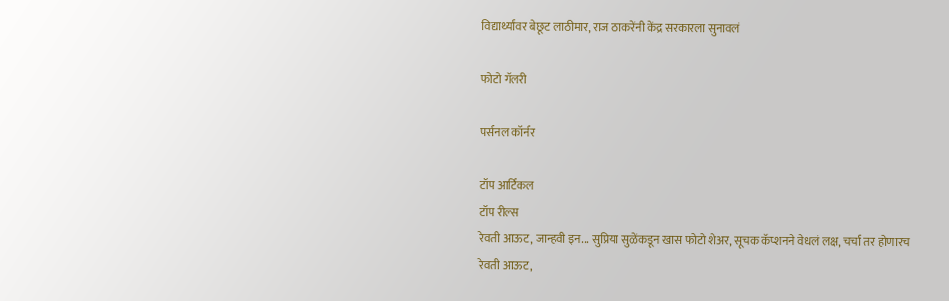विद्यार्थ्यांवर बेछूट लाठीमार, राज ठाकरेंनी केंद्र सरकारला सुनावलं

फोटो गॅलरी

पर्सनल कॉर्नर

टॉप आर्टिकल
टॉप रील्स
रेवती आऊट, जान्हवी इन... सुप्रिया सुळेंकडून खास फोटो शेअर, सूचक कॅप्शनने वेधलं लक्ष, चर्चा तर होणारच
रेवती आऊट,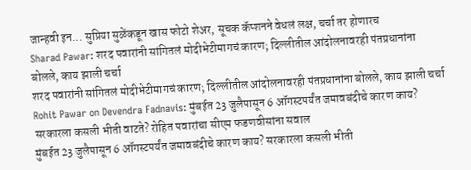जान्हवी इन... सुप्रिया सुळेंकडून खास फोटो शेअर, सूचक कॅप्शनने वेधलं लक्ष, चर्चा तर होणारच
Sharad Pawar: शरद पवारांनी सांगितलं मोदीभेटीमागचं कारण; दिल्लीतील आंदोलनावरही पंतप्रधानांना बोलले, काय झाली चर्चा
शरद पवारांनी सांगितलं मोदीभेटीमागचं कारण; दिल्लीतील आंदोलनावरही पंतप्रधानांना बोलले, काय झाली चर्चा
Rohit Pawar on Devendra Fadnavis: मुंबईत 23 जुलैपासून 6 ऑगस्टपर्यंत जमावबंदीचे कारण काय? सरकारला कसली भीती वाटते? रोहित पवारांचा सीएम फडणवीसांना सवाल
मुंबईत 23 जुलैपासून 6 ऑगस्टपर्यंत जमावबंदीचे कारण काय? सरकारला कसली भीती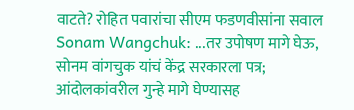वाटते? रोहित पवारांचा सीएम फडणवीसांना सवाल
Sonam Wangchuk: ...तर उपोषण मागे घेऊ, सोनम वांगचुक यांचं केंद्र सरकारला पत्र; आंदोलकांवरील गुन्हे मागे घेण्यासह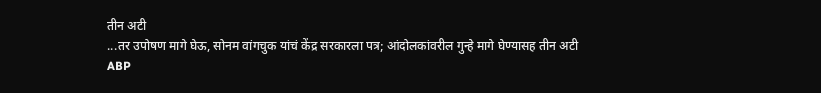तीन अटी
...तर उपोषण मागे घेऊ, सोनम वांगचुक यांचं केंद्र सरकारला पत्र; आंदोलकांवरील गुन्हे मागे घेण्यासह तीन अटी
ABP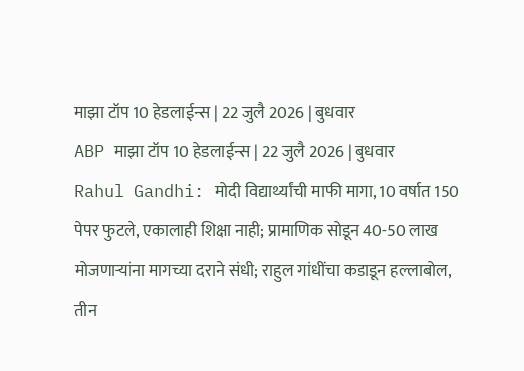माझा टॉप 10 हेडलाईन्स | 22 जुलै 2026 | बुधवार
ABP माझा टॉप 10 हेडलाईन्स | 22 जुलै 2026 | बुधवार
Rahul Gandhi: मोदी विद्यार्थ्यांची माफी मागा, 10 वर्षात 150 पेपर फुटले, एकालाही शिक्षा नाही; प्रामाणिक सोडून 40-50 लाख मोजणाऱ्यांना मागच्या दराने संधी; राहुल गांधींचा कडाडून हल्लाबोल, तीन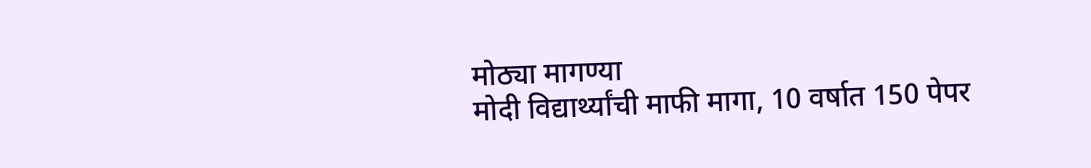मोठ्या मागण्या
मोदी विद्यार्थ्यांची माफी मागा, 10 वर्षात 150 पेपर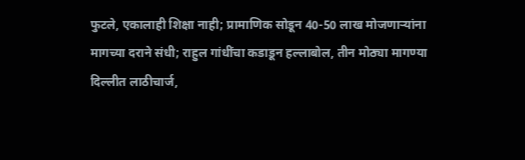फुटले, एकालाही शिक्षा नाही; प्रामाणिक सोडून 40-50 लाख मोजणाऱ्यांना मागच्या दराने संधी; राहुल गांधींचा कडाडून हल्लाबोल, तीन मोठ्या मागण्या
दिल्लीत लाठीचार्ज,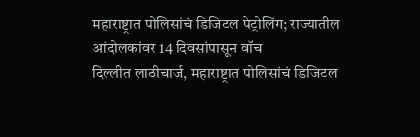महाराष्ट्रात पोलिसांचं डिजिटल पेट्रोलिंग; राज्यातील आंदोलकांवर 14 दिवसांपासून वॉच
दिल्लीत लाठीचार्ज, महाराष्ट्रात पोलिसांचं डिजिटल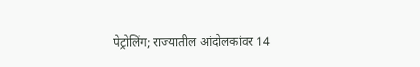पेट्रोलिंग; राज्यातील आंदोलकांवर 14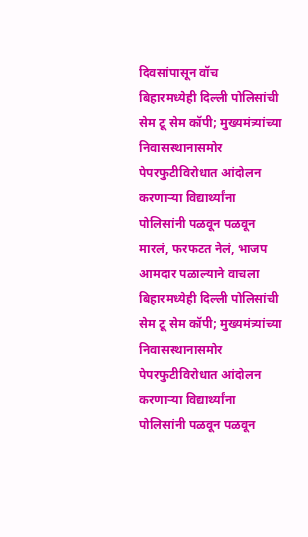दिवसांपासून वॉच
बिहारमध्येही दिल्ली पोलिसांची सेम टू सेम कॉपी; मुख्यमंत्र्यांच्या निवासस्थानासमोर पेपरफुटीविरोधात आंदोलन करणाऱ्या विद्यार्थ्यांना पोलिसांनी पळवून पळवून मारलं, फरफटत नेलं, भाजप आमदार पळाल्याने वाचला
बिहारमध्येही दिल्ली पोलिसांची सेम टू सेम कॉपी; मुख्यमंत्र्यांच्या निवासस्थानासमोर पेपरफुटीविरोधात आंदोलन करणाऱ्या विद्यार्थ्यांना पोलिसांनी पळवून पळवून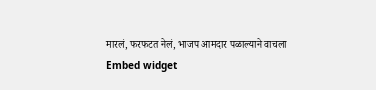मारलं, फरफटत नेलं, भाजप आमदार पळाल्याने वाचला
Embed widget